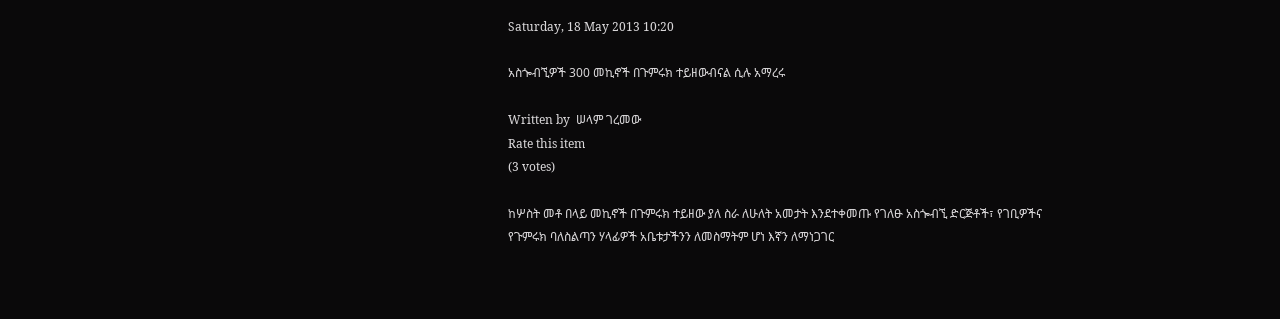Saturday, 18 May 2013 10:20

አስጐብኚዎች 300 መኪኖች በጉምሩክ ተይዘውብናል ሲሉ አማረሩ

Written by  ሠላም ገረመው
Rate this item
(3 votes)

ከሦስት መቶ በላይ መኪኖች በጉምሩክ ተይዘው ያለ ስራ ለሁለት አመታት እንደተቀመጡ የገለፁ አስጐብኚ ድርጅቶች፣ የገቢዎችና የጉምሩክ ባለስልጣን ሃላፊዎች አቤቱታችንን ለመስማትም ሆነ እኛን ለማነጋገር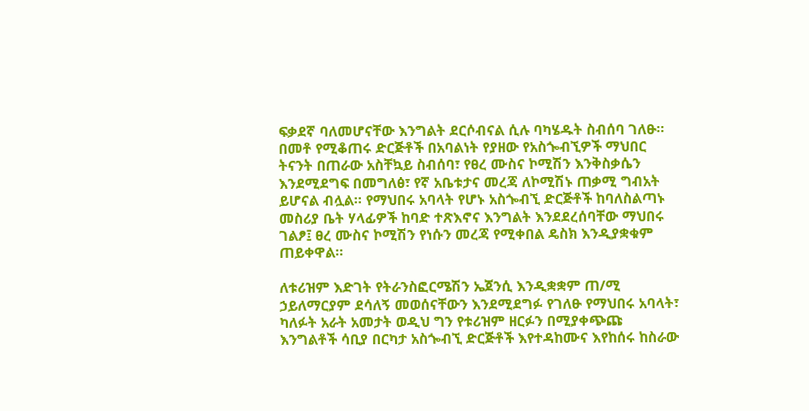ፍቃደኛ ባለመሆናቸው እንግልት ደርሶብናል ሲሉ ባካሄዱት ስብሰባ ገለፁ። በመቶ የሚቆጠሩ ድርጅቶች በአባልነት የያዘው የአስጐብኚዎች ማህበር ትናንት በጠራው አስቸኳይ ስብሰባ፣ የፀረ ሙስና ኮሚሽን እንቅስቃሴን እንደሚደግፍ በመግለፅ፣ የኛ አቤቱታና መረጃ ለኮሚሽኑ ጠቃሚ ግብአት ይሆናል ብሏል፡፡ የማህበሩ አባላት የሆኑ አስጐብኚ ድርጅቶች ከባለስልጣኑ መስሪያ ቤት ሃላፊዎች ከባድ ተጽእኖና እንግልት እንደደረሰባቸው ማህበሩ ገልፆ፤ ፀረ ሙስና ኮሚሽን የነሱን መረጃ የሚቀበል ዴስክ እንዲያቋቁም ጠይቀዋል፡፡

ለቱሪዝም እድገት የትራንስፎርሜሽን ኤጀንሲ እንዲቋቋም ጠ/ሚ ኃይለማርያም ደሳለኝ መወሰናቸውን እንደሚደግፉ የገለፁ የማህበሩ አባላት፣ ካለፉት አራት አመታት ወዲህ ግን የቱሪዝም ዘርፉን በሚያቀጭጩ እንግልቶች ሳቢያ በርካታ አስጐብኚ ድርጅቶች እየተዳከሙና እየከሰሩ ከስራው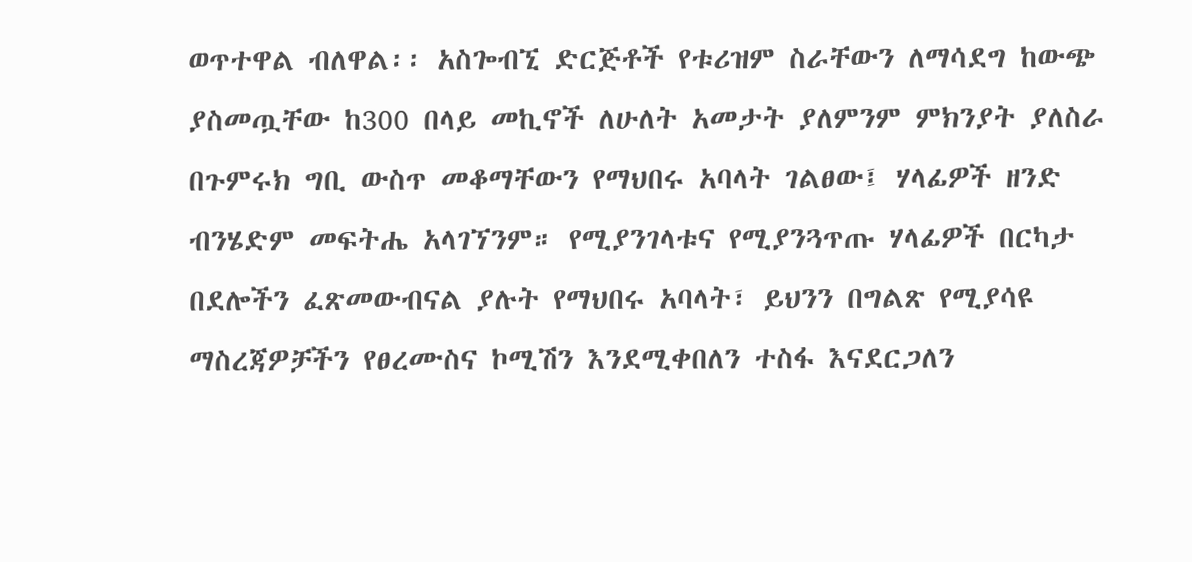ወጥተዋል ብለዋል፡፡ አስጐብኚ ድርጅቶች የቱሪዝም ስራቸውን ለማሳደግ ከውጭ ያስመጧቸው ከ300 በላይ መኪኖች ለሁለት አመታት ያለምንም ምክንያት ያለስራ በጉምሩክ ግቢ ውስጥ መቆማቸውን የማህበሩ አባላት ገልፀው፤ ሃላፊዎች ዘንድ ብንሄድም መፍትሔ አላገኘንም። የሚያንገላቱና የሚያንጓጥጡ ሃላፊዎች በርካታ በደሎችን ፈጽመውብናል ያሉት የማህበሩ አባላት፣ ይህንን በግልጽ የሚያሳዩ ማስረጃዎቻችን የፀረሙስና ኮሚሽን እንደሚቀበለን ተስፋ እናደርጋለን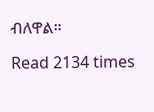ብለዋል።

Read 2134 times